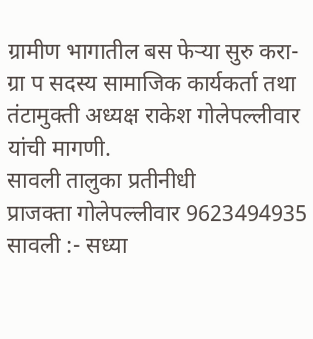ग्रामीण भागातील बस फेऱ्या सुरु करा- ग्रा प सदस्य सामाजिक कार्यकर्ता तथा तंटामुक्ती अध्यक्ष राकेश गोलेपल्लीवार यांची मागणी.
सावली तालुका प्रतीनीधी
प्राजक्ता गोलेपल्लीवार 9623494935
सावली :- सध्या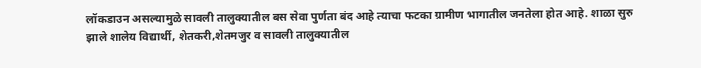लॉकडाउन असल्यामुळे सावली तालुक्यातील बस सेवा पुर्णता बंद आहे त्याचा फटका ग्रामीण भागातील जनतेला होत आहे. शाळा सुरु झाले शालेय विद्यार्थी, शेतकरी,शेतमजुर व सावली तालुक्यातील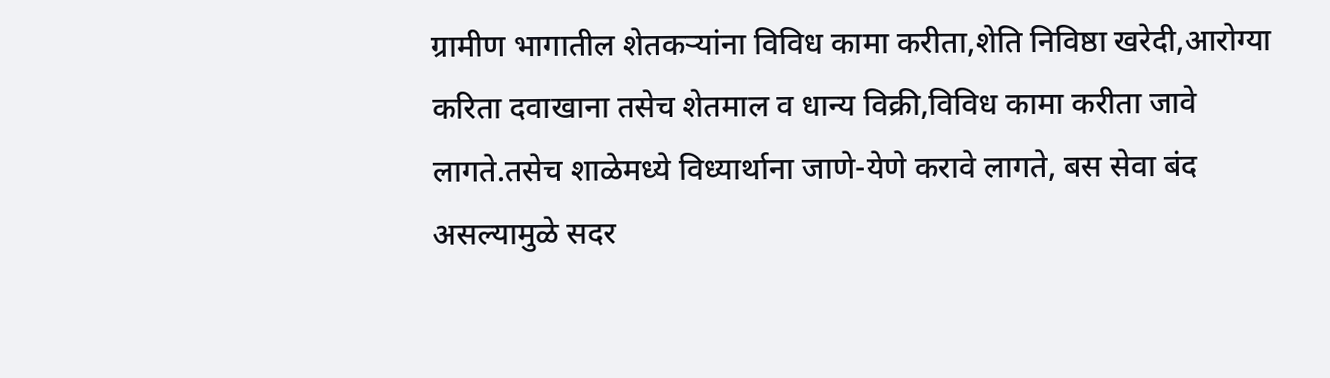ग्रामीण भागातील शेतकऱ्यांना विविध कामा करीता,शेति निविष्ठा खरेदी,आरोग्या करिता दवाखाना तसेच शेतमाल व धान्य विक्री,विविध कामा करीता जावे लागते.तसेच शाळेमध्ये विध्यार्थाना जाणे-येणे करावे लागते, बस सेवा बंद असल्यामुळे सदर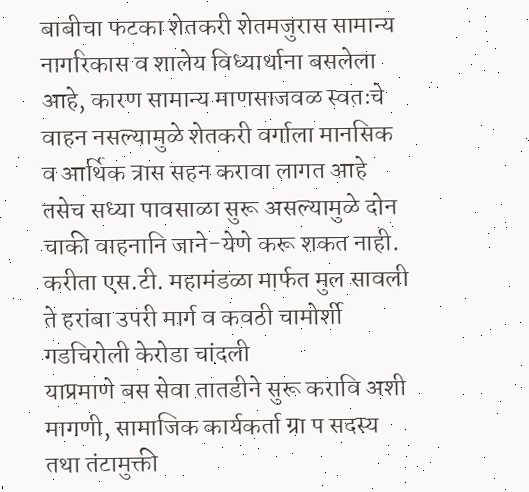बाबीचा फटका शेतकरी शेतमजुरास सामान्य नागरिकास व शालेय विध्यार्थाना बसलेला आहे, कारण सामान्य माणसाजवळ स्वतःचे वाहन नसल्यामुळे शेतकरी वर्गाला मानसिक व आर्थिक त्रास सहन करावा लागत आहे तसेच सध्या पावसाळा सुरू असल्यामुळे दोन चाकी वाहनानि जाने-येणे करू शकत नाही.
करीता एस.टी. महामंडळा मार्फत मुल सावली ते हरांबा उपरी मार्ग व कवठी चामोर्शी गडचिरोली केरोडा चांदली
याप्रमाणे बस सेवा तातडीने सुरू करावि अशी मागणी, सामाजिक कार्यकर्ता ग्रा प सदस्य तथा तंटामुक्ती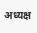अध्यक्ष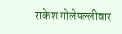राकेश गोलेपल्लीवार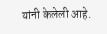यांनी केलेली आहे.